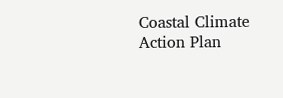Coastal Climate Action Plan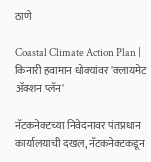ठाणे

Coastal Climate Action Plan | किनारी हवामान धोक्यांवर 'क्लायमेट ॲक्शन प्लॅन'

नॅटकनेक्टच्या निवेदनावर पंतप्रधान कार्यालयाची दखल, नॅटकनेक्टकडून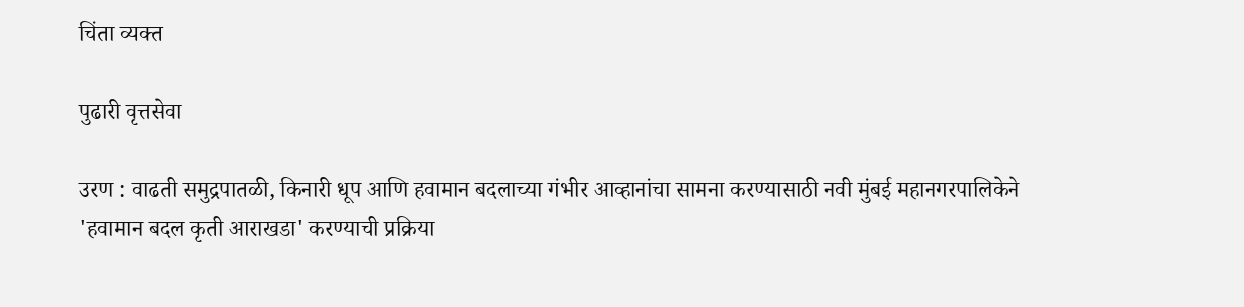चिंता व्यक्त

पुढारी वृत्तसेवा

उरण : वाढती समुद्रपातळी, किनारी धूप आणि हवामान बदलाच्या गंभीर आव्हानांचा सामना करण्यासाठी नवी मुंबई महानगरपालिकेने 'हवामान बदल कृती आराखडा' करण्याची प्रक्रिया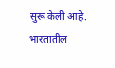सुरू केली आहे. भारतातील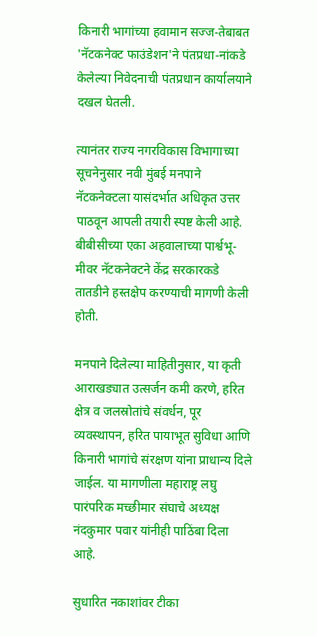किनारी भागांच्या हवामान सज्ज-तेबाबत 'नॅटकनेक्ट फाउंडेशन'ने पंतप्रधा-नांकडे केलेल्या निवेदनाची पंतप्रधान कार्यालयाने दखल घेतली.

त्यानंतर राज्य नगरविकास विभागाच्या सूचनेनुसार नवी मुंबई मनपाने नॅटकनेक्टला यासंदर्भात अधिकृत उत्तर पाठवून आपली तयारी स्पष्ट केली आहे. बीबीसीच्या एका अहवालाच्या पार्श्वभू-मीवर नॅटकनेक्टने केंद्र सरकारकडे तातडीने हस्तक्षेप करण्याची मागणी केली होती.

मनपाने दिलेल्या माहितीनुसार, या कृती आराखड्यात उत्सर्जन कमी करणे, हरित क्षेत्र व जलस्रोतांचे संवर्धन, पूर व्यवस्थापन, हरित पायाभूत सुविधा आणि किनारी भागांचे संरक्षण यांना प्राधान्य दिले जाईल. या मागणीला महाराष्ट्र लघु पारंपरिक मच्छीमार संघाचे अध्यक्ष नंदकुमार पवार यांनीही पाठिंबा दिला आहे.

सुधारित नकाशांवर टीका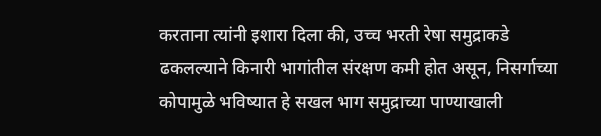करताना त्यांनी इशारा दिला की, उच्च भरती रेषा समुद्राकडे ढकलल्याने किनारी भागांतील संरक्षण कमी होत असून, निसर्गाच्या कोपामुळे भविष्यात हे सखल भाग समुद्राच्या पाण्याखाली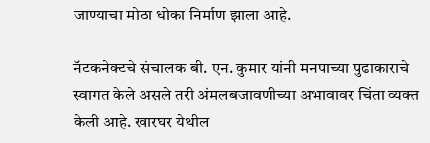जाण्याचा मोठा धोका निर्माण झाला आहे.

नॅटकनेक्टचे संचालक बी. एन. कुमार यांनी मनपाच्या पुढाकाराचे स्वागत केले असले तरी अंमलबजावणीच्या अभावावर चिंता व्यक्त केली आहे. खारघर येथील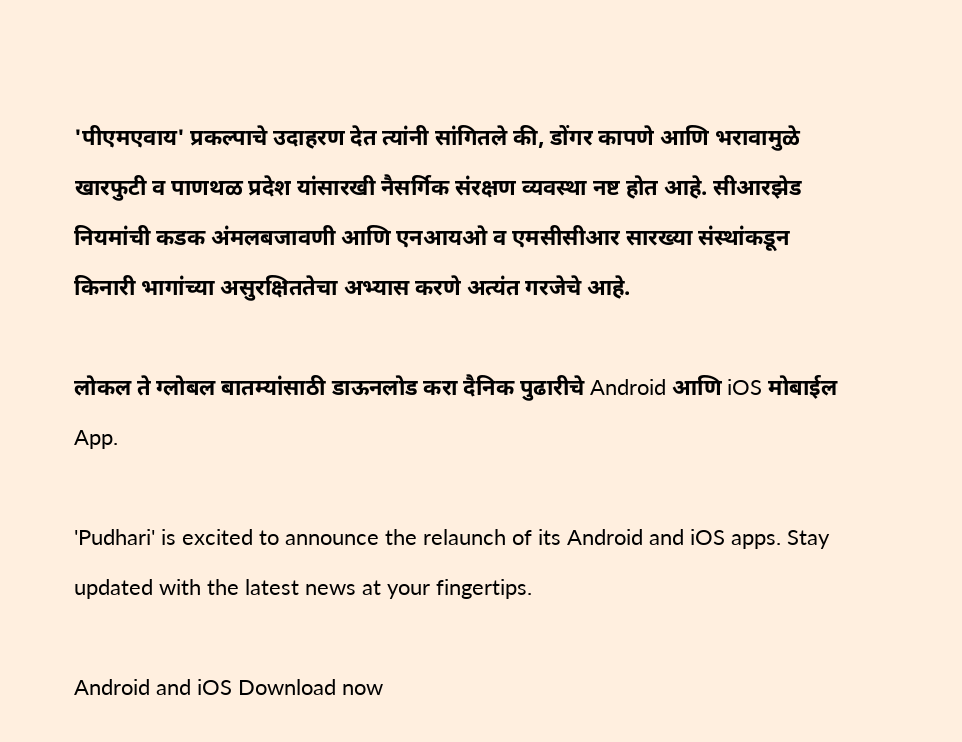'पीएमएवाय' प्रकल्पाचे उदाहरण देत त्यांनी सांगितले की, डोंगर कापणे आणि भरावामुळे खारफुटी व पाणथळ प्रदेश यांसारखी नैसर्गिक संरक्षण व्यवस्था नष्ट होत आहे. सीआरझेड नियमांची कडक अंमलबजावणी आणि एनआयओ व एमसीसीआर सारख्या संस्थांकडून किनारी भागांच्या असुरक्षिततेचा अभ्यास करणे अत्यंत गरजेचे आहे.

लोकल ते ग्लोबल बातम्यांसाठी डाऊनलोड करा दैनिक पुढारीचे Android आणि iOS मोबाईल App.

'Pudhari' is excited to announce the relaunch of its Android and iOS apps. Stay updated with the latest news at your fingertips.

Android and iOS Download now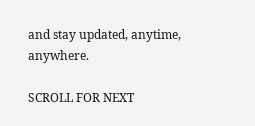and stay updated, anytime, anywhere.

SCROLL FOR NEXT